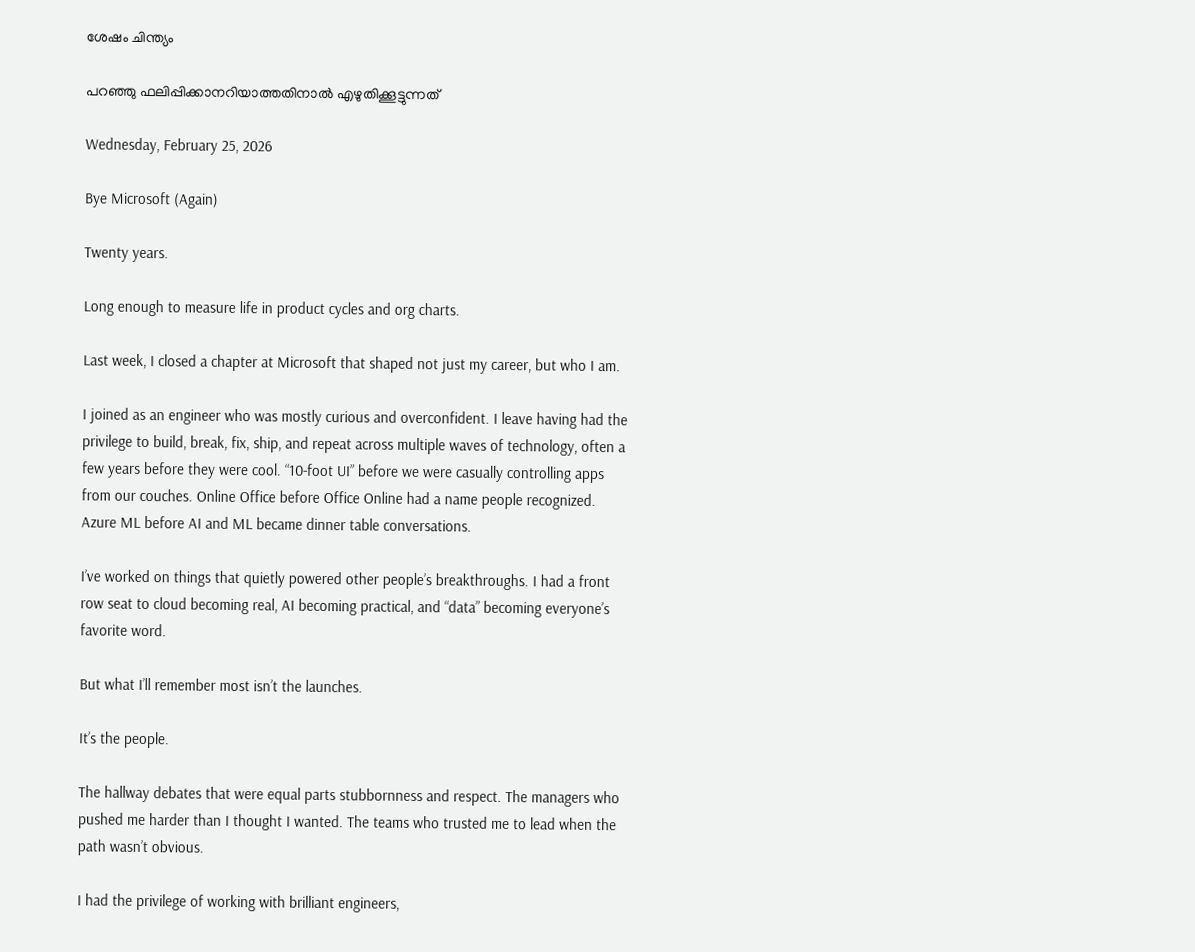ശേഷം ചിന്ത്യം

പറഞ്ഞു ഫലിപ്പിക്കാനറിയാത്തതിനാൽ എഴുതിക്കൂട്ടുന്നത്

Wednesday, February 25, 2026

Bye Microsoft (Again)

Twenty years.

Long enough to measure life in product cycles and org charts.

Last week, I closed a chapter at Microsoft that shaped not just my career, but who I am.

I joined as an engineer who was mostly curious and overconfident. I leave having had the privilege to build, break, fix, ship, and repeat across multiple waves of technology, often a few years before they were cool. “10-foot UI” before we were casually controlling apps from our couches. Online Office before Office Online had a name people recognized. Azure ML before AI and ML became dinner table conversations.

I’ve worked on things that quietly powered other people’s breakthroughs. I had a front row seat to cloud becoming real, AI becoming practical, and “data” becoming everyone’s favorite word.

But what I’ll remember most isn’t the launches.

It’s the people.

The hallway debates that were equal parts stubbornness and respect. The managers who pushed me harder than I thought I wanted. The teams who trusted me to lead when the path wasn’t obvious.

I had the privilege of working with brilliant engineers,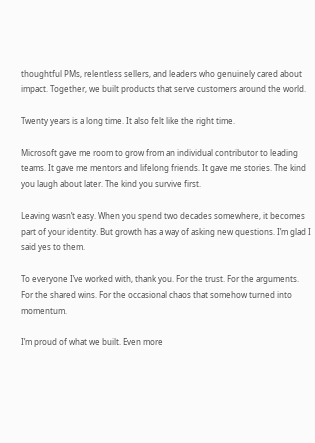thoughtful PMs, relentless sellers, and leaders who genuinely cared about impact. Together, we built products that serve customers around the world.

Twenty years is a long time. It also felt like the right time.

Microsoft gave me room to grow from an individual contributor to leading teams. It gave me mentors and lifelong friends. It gave me stories. The kind you laugh about later. The kind you survive first.

Leaving wasn’t easy. When you spend two decades somewhere, it becomes part of your identity. But growth has a way of asking new questions. I’m glad I said yes to them.

To everyone I’ve worked with, thank you. For the trust. For the arguments. For the shared wins. For the occasional chaos that somehow turned into momentum.

I’m proud of what we built. Even more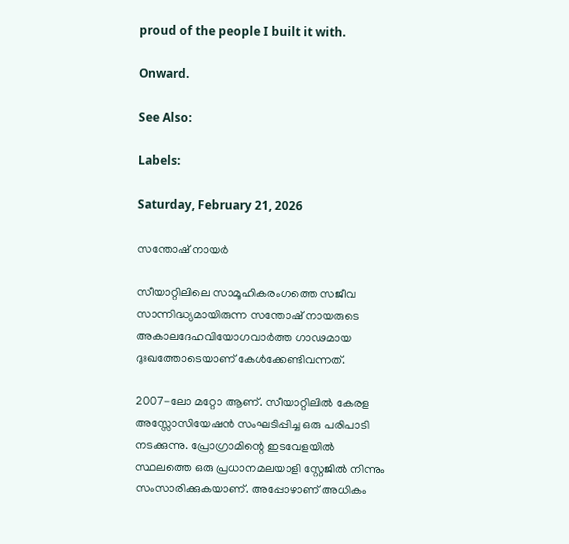proud of the people I built it with.

Onward.

See Also:

Labels:

Saturday, February 21, 2026

സന്തോഷ് നായർ

സീയാറ്റിലിലെ സാമൂഹികരംഗത്തെ സജീവ സാന്നിദ്ധ്യമായിരുന്ന സന്തോഷ് നായരുടെ അകാലദേഹവിയോഗവാർത്ത ഗാഢമായ ദുഃഖത്തോടെയാണ് കേൾക്കേണ്ടിവന്നത്.

2007-ലോ മറ്റോ ആണ്. സീയാറ്റിലിൽ കേരള അസ്സോസിയേഷൻ സംഘടിപ്പിച്ച ഒരു പരിപാടി നടക്കുന്നു. പ്രോഗ്രാമിന്റെ ഇടവേളയിൽ സ്ഥലത്തെ ഒരു പ്രധാനമലയാളി സ്റ്റേജിൽ നിന്നും സംസാരിക്കുകയാണ്. അപ്പോഴാണ് അധികം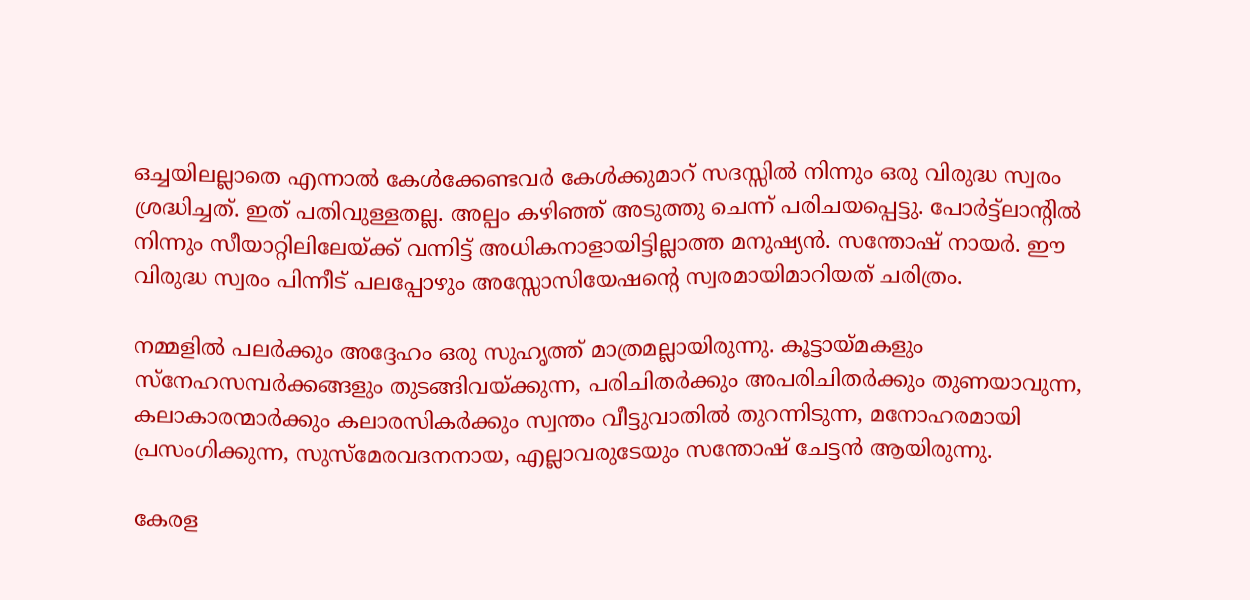ഒച്ചയിലല്ലാതെ എന്നാൽ കേൾക്കേണ്ടവർ കേൾക്കുമാറ് സദസ്സിൽ നിന്നും ഒരു വിരുദ്ധ സ്വരം ശ്രദ്ധിച്ചത്. ഇത് പതിവുള്ളതല്ല. അല്പം കഴിഞ്ഞ് അടുത്തു ചെന്ന് പരിചയപ്പെട്ടു. പോർട്ട്ലാന്റിൽ നിന്നും സീയാറ്റിലിലേയ്ക്ക് വന്നിട്ട് അധികനാളായിട്ടില്ലാത്ത മനുഷ്യൻ. സന്തോഷ് നായർ. ഈ വിരുദ്ധ സ്വരം പിന്നീട് പലപ്പോഴും അസ്സോസിയേഷന്റെ സ്വരമായിമാറിയത് ചരിത്രം.

നമ്മളിൽ പലർക്കും അദ്ദേഹം ഒരു സുഹൃത്ത് മാത്രമല്ലായിരുന്നു. കൂട്ടായ്മകളും സ്നേഹസമ്പർക്കങ്ങളും തുടങ്ങിവയ്ക്കുന്ന, പരിചിതർക്കും അപരിചിതർക്കും തുണയാവുന്ന, കലാകാരന്മാർക്കും കലാരസികർക്കും സ്വന്തം വീട്ടുവാതിൽ തുറന്നിടുന്ന, മനോഹരമായി പ്രസംഗിക്കുന്ന, സുസ്മേരവദനനായ, എല്ലാവരുടേയും സന്തോഷ് ചേട്ടൻ ആയിരുന്നു.

കേരള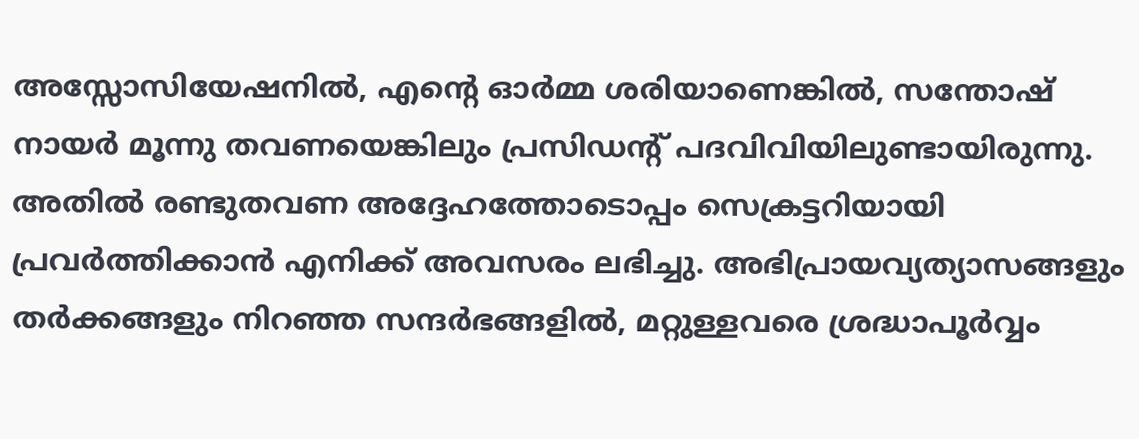അസ്സോസിയേഷനിൽ, എന്റെ ഓർമ്മ ശരിയാണെങ്കിൽ, സന്തോഷ് നായർ മൂന്നു തവണയെങ്കിലും പ്രസിഡന്റ് പദവിവിയിലുണ്ടായിരുന്നു. അതിൽ രണ്ടുതവണ അദ്ദേഹത്തോടൊപ്പം സെക്രട്ടറിയായി പ്രവർത്തിക്കാൻ എനിക്ക് അവസരം ലഭിച്ചു. അഭിപ്രായവ്യത്യാസങ്ങളും തർക്കങ്ങളും നിറഞ്ഞ സന്ദർഭങ്ങളിൽ, മറ്റുള്ളവരെ ശ്രദ്ധാപൂർവ്വം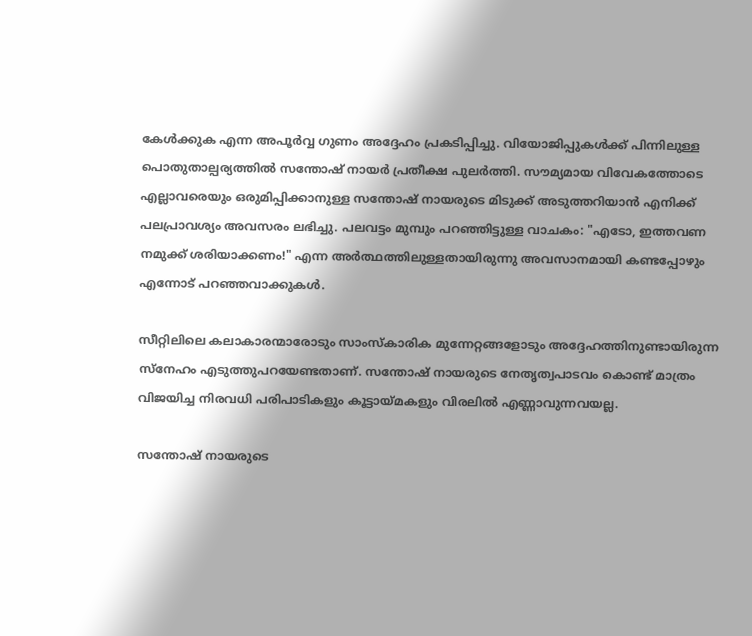കേൾക്കുക എന്ന അപൂർവ്വ ഗുണം അദ്ദേഹം പ്രകടിപ്പിച്ചു. വിയോജിപ്പുകൾക്ക് പിന്നിലുള്ള പൊതുതാല്പര്യത്തിൽ സന്തോഷ് നായർ പ്രതീക്ഷ പുലർത്തി. സൗമ്യമായ വിവേകത്തോടെ എല്ലാവരെയും ഒരുമിപ്പിക്കാനുള്ള സന്തോഷ് നായരുടെ മിടുക്ക് അടുത്തറിയാൻ എനിക്ക് പലപ്രാവശ്യം അവസരം ലഭിച്ചു. പലവട്ടം മുമ്പും പറഞ്ഞിട്ടുള്ള വാചകം: "എടോ, ഇത്തവണ നമുക്ക് ശരിയാക്കണം!" എന്ന അർത്ഥത്തിലുള്ളതായിരുന്നു അവസാനമായി കണ്ടപ്പോഴും എന്നോട് പറഞ്ഞവാക്കുകൾ.

സീറ്റിലിലെ കലാകാരന്മാരോടും സാംസ്കാരിക മുന്നേറ്റങ്ങളോടും അദ്ദേഹത്തിനുണ്ടായിരുന്ന സ്നേഹം എടുത്തുപറയേണ്ടതാണ്. സന്തോഷ് നായരുടെ നേതൃത്വപാടവം കൊണ്ട് മാത്രം വിജയിച്ച നിരവധി പരിപാടികളും കൂട്ടായ്മകളും വിരലിൽ എണ്ണാവുന്നവയല്ല.

സന്തോഷ് നായരുടെ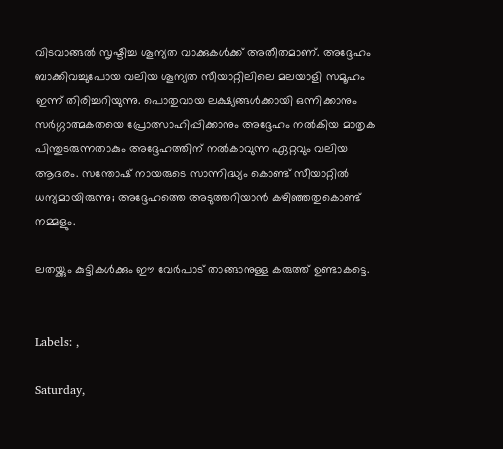വിടവാങ്ങൽ സൃഷ്ടിച്ച ശൂന്യത വാക്കുകൾക്ക് അതീതമാണ്. അദ്ദേഹം ബാക്കിവച്ചുപോയ വലിയ ശൂന്യത സീയാറ്റിലിലെ മലയാളി സമൂഹം ഇന്ന് തിരിച്ചറിയുന്നു. പൊതുവായ ലക്ഷ്യങ്ങൾക്കായി ഒന്നിക്കാനും സർഗ്ഗാത്മകതയെ പ്രോത്സാഹിപ്പിക്കാനും അദ്ദേഹം നൽകിയ മാതൃക പിന്തുടരുന്നതാകും അദ്ദേഹത്തിന് നൽകാവുന്ന ഏറ്റവും വലിയ ആദരം. സന്തോഷ് നായരുടെ സാന്നിദ്ധ്യം കൊണ്ട് സീയാറ്റിൽ ധന്യമായിരുന്നു; അദ്ദേഹത്തെ അടുത്തറിയാൻ കഴിഞ്ഞതുകൊണ്ട് നമ്മളും.

ലതയ്ക്കും കുട്ടികൾക്കും ഈ വേർപാട് താങ്ങാനുള്ള കരുത്ത് ഉണ്ടാകട്ടെ.


Labels: ,

Saturday,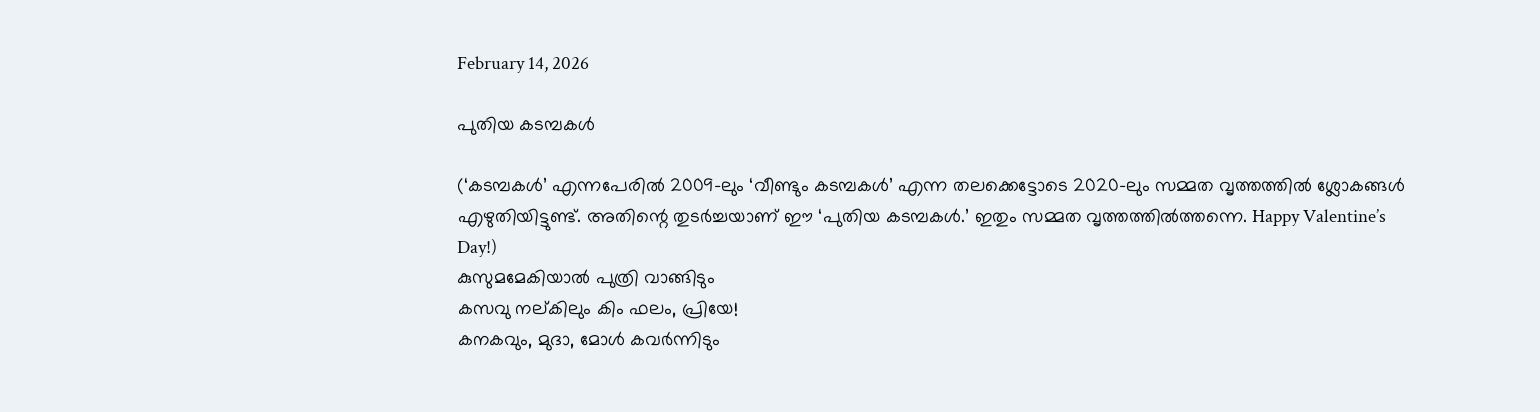February 14, 2026

പുതിയ കടമ്പകൾ

(‘കടമ്പകൾ’ എന്നപേരിൽ 2009-ലും ‘വീണ്ടും കടമ്പകൾ’ എന്ന തലക്കെട്ടോടെ 2020-ലും സമ്മത വൃത്തത്തിൽ ശ്ലോകങ്ങൾ എഴുതിയിട്ടുണ്ട്. അതിന്റെ തുടർച്ചയാണ് ഈ ‘പുതിയ കടമ്പകൾ.’ ഇതും സമ്മത വൃത്തത്തിൽത്തന്നെ. Happy Valentine’s Day!)
കുസുമമേകിയാൽ പുത്രി വാങ്ങിടും
കസവു നല്കിലും കിം ഫലം, പ്രിയേ!
കനകവും, മുദാ, മോൾ കവർന്നിടും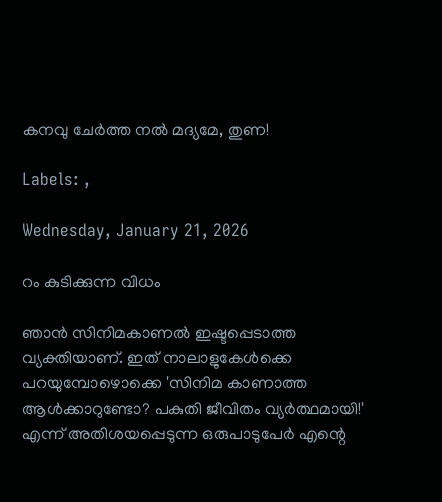കനവു ചേർത്ത നൽ മദ്യമേ, തുണ!

Labels: ,

Wednesday, January 21, 2026

റം കുടിക്കുന്ന വിധം

ഞാൻ സിനിമകാണൽ ഇഷ്ടപ്പെടാത്ത വ്യക്തിയാണ്. ഇത് നാലാളുകേൾക്കെ പറയുമ്പോഴൊക്കെ 'സിനിമ കാണാത്ത ആൾക്കാറുണ്ടോ? പകുതി ജീവിതം വ്യർത്ഥമായി!' എന്ന് അതിശയപ്പെടുന്ന ഒരുപാടുപേർ എന്റെ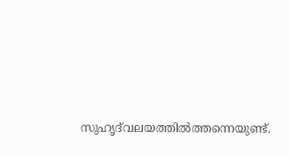സുഹൃദ്‌വലയത്തിൽത്തന്നെയുണ്ട്.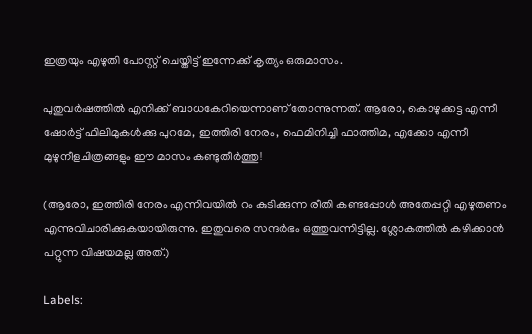ഇത്രയും എഴുതി പോസ്റ്റ് ചെയ്തിട്ട് ഇന്നേക്ക് കൃത്യം ഒരുമാസം.

പുതുവർഷത്തിൽ എനിക്ക് ബാധകേറിയെന്നാണ് തോന്നുന്നത്. ആരോ, കൊഴുക്കട്ട എന്നീ ഷോർട്ട് ഫിലിമുകൾക്കു പുറമേ, ഇത്തിരി നേരം, ഫെമിനിച്ചി ഫാത്തിമ, എക്കോ എന്നീ മുഴുനീളചിത്രങ്ങളും ഈ മാസം കണ്ടുതീർത്തു!

(ആരോ, ഇത്തിരി നേരം എന്നിവയിൽ റം കുടിക്കുന്ന രീതി കണ്ടപ്പോൾ അതേപ്പറ്റി എഴുതണം എന്നുവിചാരിക്കുകയായിരുന്നു. ഇതുവരെ സന്ദർഭം ഒത്തുവന്നിട്ടില്ല. ശ്ലോകത്തിൽ കഴിക്കാൻ പറ്റുന്ന വിഷയമല്ല അത്.)

Labels: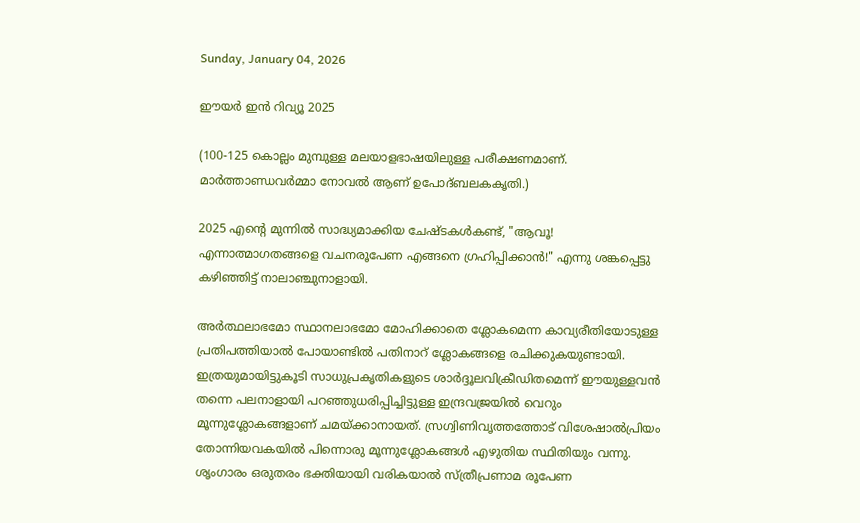Sunday, January 04, 2026

ഈയർ ഇൻ റിവ്യൂ 2025

(100-125 കൊല്ലം മുമ്പുള്ള മലയാളഭാഷയിലുള്ള പരീക്ഷണമാണ്. മാർത്താണ്ഡവർമ്മാ നോവൽ ആണ് ഉപോദ്ബലകകൃതി.)

2025 എന്റെ മുന്നിൽ സാദ്ധ്യമാക്കിയ ചേഷ്ടകൾകണ്ട്, "ആവൂ! എന്നാത്മാഗതങ്ങളെ വചനരൂപേണ എങ്ങനെ ഗ്രഹിപ്പിക്കാൻ!" എന്നു ശങ്കപ്പെട്ടു കഴിഞ്ഞിട്ട് നാലാഞ്ചുനാളായി.

അർത്ഥലാഭമോ സ്ഥാനലാഭമോ മോഹിക്കാതെ ശ്ലോകമെന്ന കാവ്യരീതിയോടുള്ള പ്രതിപത്തിയാൽ പോയാണ്ടിൽ പതിനാറ് ശ്ലോകങ്ങളെ രചിക്കുകയുണ്ടായി. ഇത്രയുമായിട്ടുകൂടി സാധുപ്രകൃതികളുടെ ശാർദ്ദൂലവിക്രീഡിതമെന്ന് ഈയുള്ളവൻ തന്നെ പലനാളായി പറഞ്ഞുധരിപ്പിച്ചിട്ടുള്ള ഇന്ദ്രവജ്രയിൽ വെറും മൂന്നുശ്ലോകങ്ങളാണ് ചമയ്ക്കാനായത്. സ്രഗ്വിണിവൃത്തത്തോട് വിശേഷാൽപ്രിയം തോന്നിയവകയിൽ പിന്നൊരു മൂന്നുശ്ലോകങ്ങൾ എഴുതിയ സ്ഥിതിയും വന്നു. ശൃംഗാരം ഒരുതരം ഭക്തിയായി വരികയാൽ സ്ത്രീപ്രണാമ രൂപേണ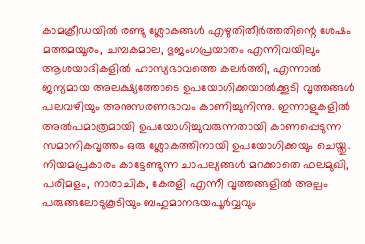കാമക്രീഡയിൽ രണ്ടു ശ്ലോകങ്ങൾ എഴുതിതീർത്തതിന്റെ ശേഷം മത്തമയൂരം, ചമ്പകമാല, ഭുജംഗപ്രയാതം എന്നിവയിലും ആശയാദികളിൽ ഹാസ്യഭാവത്തെ കലർത്തി, എന്നാൽ ജന്യമായ അലക്ഷ്യത്തോടെ ഉപയോഗിക്കയാൽക്കൂടി വൃത്തങ്ങൾ പലവഴിയും അനുസരണഭാവം കാണിച്ചുനിന്നു. ഇന്നാളുകളിൽ അൽപമാത്രമായി ഉപയോഗിച്ചുവരുന്നതായി കാണപ്പെടുന്ന സമാനികവൃത്തം ഒരു ശ്ലോകത്തിനായി ഉപയോഗിക്കയും ചെയ്തു. നിയമപ്രകാരം കാട്ടേണ്ടുന്ന ചാപല്യങ്ങൾ മറക്കാതെ ഫലമുഖി, പരിമളം, നാരാചിക, കേരളി എന്നീ വൃത്തങ്ങളിൽ അല്പം പരുങ്ങലോടുകൂടിയും ബഹുമാനഭയപൂർവ്വവും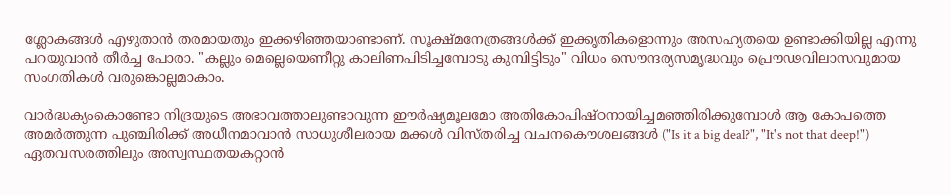ശ്ലോകങ്ങൾ എഴുതാൻ തരമായതും ഇക്കഴിഞ്ഞയാണ്ടാണ്. സൂക്ഷ്മനേത്രങ്ങൾക്ക് ഇക്കൃതികളൊന്നും അസഹ്യതയെ ഉണ്ടാക്കിയില്ല എന്നു പറയുവാൻ തീർച്ച പോരാ. "കല്ലും മെല്ലെയെണീറ്റു കാലിണപിടിച്ചമ്പോടു കുമ്പിട്ടിടും" വിധം സൌന്ദര്യസമൃദ്ധവും പ്രൌഢവിലാസവുമായ സംഗതികൾ വരുങ്കൊല്ലമാകാം.

വാർദ്ധക്യംകൊണ്ടോ നിദ്രയുടെ അഭാവത്താലുണ്ടാവുന്ന ഈർഷ്യമൂലമോ അതികോപിഷ്ഠനായിച്ചമഞ്ഞിരിക്കുമ്പോൾ ആ കോപത്തെ അമർത്തുന്ന പുഞ്ചിരിക്ക് അധീനമാവാൻ സാധുശീലരായ മക്കൾ വിസ്തരിച്ച വചനകൌശലങ്ങൾ ("Is it a big deal?", "It's not that deep!") ഏതവസരത്തിലും അസ്വസ്ഥതയകറ്റാൻ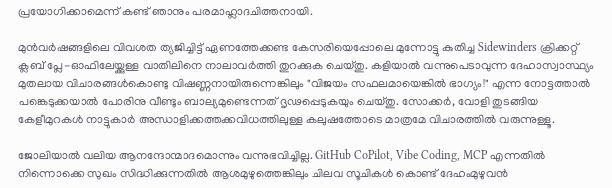പ്രയോഗിക്കാമെന്ന് കണ്ട് ഞാനും പരമാഹ്ലാദചിത്തനായി.

മുൻവർഷങ്ങളിലെ വിവശത ത്യജിച്ചിട്ട് ഏണത്തേക്കണ്ട കേസരിയെപ്പോലെ മുന്നോട്ടു കുതിച്ച Sidewinders ക്രിക്കറ്റ് ക്ലബ് പ്ലേ-ഓഫിലേയ്ക്കുള്ള വാതിലിനെ നാലാവർത്തി തുറക്കുക ചെയ്തു. കളിയാൽ വന്നുപെടാവുന്ന ദേഹാസ്വാസ്ഥ്യം മുതലായ വിചാരങ്ങൾകൊണ്ടു വിഷണ്ണനായിരുന്നെങ്കിലും "വിജയം സഫലമായെങ്കിൽ ഭാഗ്യം!" എന്ന നോട്ടത്താൽ പങ്കെടുക്കയാൽ പോരിനു വീണ്ടും ബാല്യമുണ്ടെന്നത് ദൃഢപ്പെടുകയും ചെയ്തു. സോക്കർ, വോളി തുടങ്ങിയ കേളീമുറകൾ നാട്ടുകാർ അന്ധാളിക്കത്തക്കവിധത്തിലുള്ള കലുഷത്തോടെ മാത്രമേ വിചാരത്തിൽ വരുന്നുള്ളൂ.

ജോലിയാൽ വലിയ ആനന്ദോന്മാദമൊന്നും വന്നുഭവിച്ചില്ല. GitHub CoPilot, Vibe Coding, MCP എന്നതിൽ നിന്നൊക്കെ സുഖം സിദ്ധിക്കുന്നതിൽ ആശമുഴുത്തെങ്കിലും ചിലവ സൂചികൾ കൊണ്ട് ദേഹംമുഴുവൻ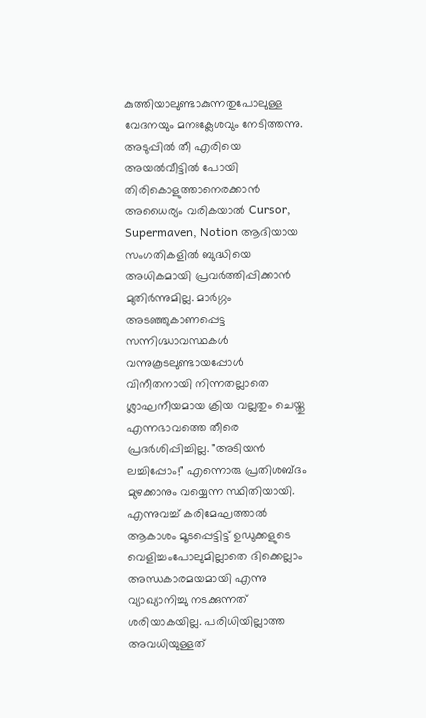കുത്തിയാലുണ്ടാകുന്നതുപോലുള്ള വേദനയും മനഃക്ലേശവും നേടിത്തന്നു. അടുപ്പിൽ തീ എരിയെ അയൽവീട്ടിൽ പോയി തിരികൊളുത്താനെരക്കാൻ അധൈര്യം വരികയാൽ Cursor, Supermaven, Notion ആദിയായ സംഗതികളിൽ ബുദ്ധിയെ അധികമായി പ്രവർത്തിപ്പിക്കാൻ മുതിർന്നുമില്ല. മാർഗ്ഗം അടഞ്ഞുകാണപ്പെട്ട സന്നിഗ്ദ്ധാവസ്ഥകൾ വന്നുകൂടലുണ്ടായപ്പോൾ വിനീതനായി നിന്നതല്ലാതെ ശ്ലാഘനീയമായ ക്രിയ വല്ലതും ചെയ്തു എന്നഭാവത്തെ തീരെ പ്രദർശിപ്പിച്ചില്ല. "അടിയൻ ലച്ചിപ്പോം!" എന്നൊരു പ്രതിശബ്ദം മുഴക്കാനും വയ്യെന്ന സ്ഥിതിയായി. എന്നുവച്ച് കരിമേഘത്താൽ ആകാശം മൂടപ്പെട്ടിട്ട് ഉഡുക്കളുടെ വെളിച്ചംപോലുമില്ലാതെ ദിക്കെല്ലാം അന്ധകാരമയമായി എന്നു വ്യാഖ്യാനിച്ചു നടക്കുന്നത് ശരിയാകയില്ല. പരിധിയില്ലാത്ത അവധിയുള്ളത്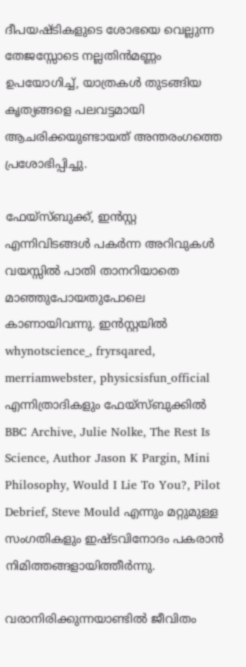ദീപയഷ്ടികളുടെ ശോഭയെ വെല്ലുന്ന തേജസ്സോടെ നല്ലതിൻമണ്ണം ഉപയോഗിച്ച്, യാത്രകൾ തുടങ്ങിയ കൃത്യങ്ങളെ പലവട്ടമായി ആചരിക്കയുണ്ടായത് അന്തരംഗത്തെ പ്രശോഭിപ്പിച്ചു.

ഫേയ്സ്ബുക്ക്, ഇൻസ്റ്റ എന്നിവിടങ്ങൾ പകർന്ന അറിവുകൾ വയസ്സിൽ പാതി താനറിയാതെ മാഞ്ഞുപോയതുപോലെ കാണായിവന്നു. ഇൻസ്റ്റയിൽ whynotscience_, fryrsqared, merriamwebster, physicsisfun_official എന്നിത്രാദികളും ഫേയ്സ്ബുക്കിൽ BBC Archive, Julie Nolke, The Rest Is Science, Author Jason K Pargin, Mini Philosophy, Would I Lie To You?, Pilot Debrief, Steve Mould എന്നും മറ്റുമുള്ള സംഗതികളും ഇഷ്ടവിനോദം പകരാൻ നിമിത്തങ്ങളായിത്തീർന്നു.

വരാനിരിക്കുന്നയാണ്ടിൽ ജീവിതം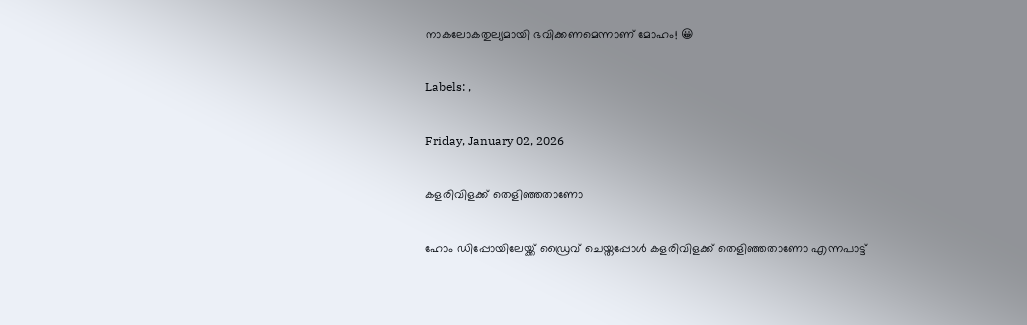നാകലോകതുല്യമായി ഭവിക്കണമെന്നാണ് മോഹം! 😀

Labels: ,

Friday, January 02, 2026

കളരിവിളക്ക് തെളിഞ്ഞതാണോ

ഹോം ഡിപ്പോയിലേയ്ക്ക് ഡ്രൈവ് ചെയ്തപ്പോൾ കളരിവിളക്ക് തെളിഞ്ഞതാണോ എന്നപാട്ട്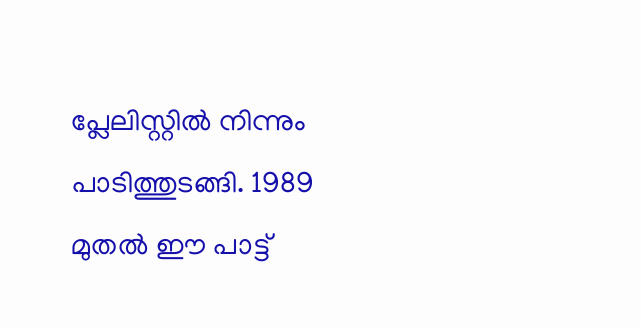പ്ലേലിസ്റ്റിൽ നിന്നും പാടിത്തുടങ്ങി. 1989 മുതൽ ഈ പാട്ട്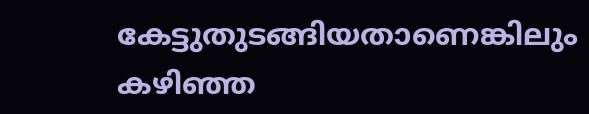കേട്ടുതുടങ്ങിയതാണെങ്കിലും കഴിഞ്ഞ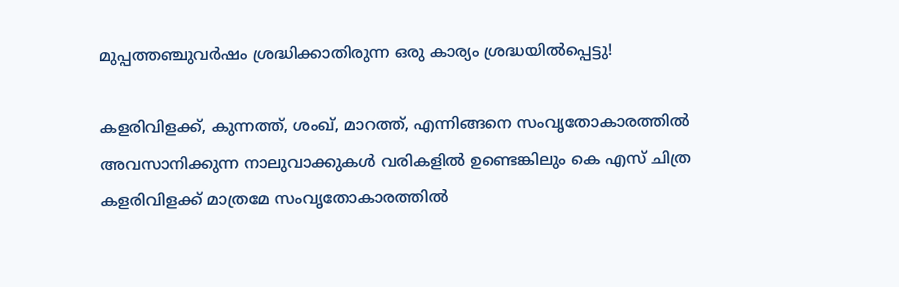മുപ്പത്തഞ്ചുവർഷം ശ്രദ്ധിക്കാതിരുന്ന ഒരു കാര്യം ശ്രദ്ധയിൽപ്പെട്ടു!

കളരിവിളക്ക്, കുന്നത്ത്, ശംഖ്, മാറത്ത്, എന്നിങ്ങനെ സംവൃതോകാരത്തിൽ അവസാനിക്കുന്ന നാലുവാക്കുകൾ വരികളിൽ ഉണ്ടെങ്കിലും കെ എസ് ചിത്ര കളരിവിളക്ക് മാത്രമേ സംവൃതോകാരത്തിൽ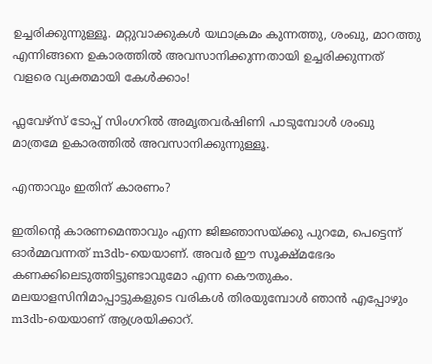ഉച്ചരിക്കുന്നുള്ളൂ. മറ്റുവാക്കുകൾ യഥാക്രമം കുന്നത്തു, ശംഖു, മാറത്തു എന്നിങ്ങനെ ഉകാരത്തിൽ അവസാനിക്കുന്നതായി ഉച്ചരിക്കുന്നത് വളരെ വ്യക്തമായി കേൾക്കാം!

ഫ്ലവേഴ്സ് ടോപ്പ് സിംഗറിൽ അമൃതവർഷിണി പാടുമ്പോൾ ശംഖു മാത്രമേ ഉകാരത്തിൽ അവസാനിക്കുന്നുള്ളൂ.

എന്താവും ഇതിന് കാരണം?

ഇതിന്റെ കാരണമെന്താവും എന്ന ജിജ്ഞാസയ്ക്കു പുറമേ, പെട്ടെന്ന് ഓർമ്മവന്നത് m3db-യെയാണ്. അവർ ഈ സൂക്ഷ്‌മഭേദം കണക്കിലെടുത്തിട്ടുണ്ടാവുമോ എന്ന കൌതുകം. മലയാളസിനിമാപ്പാട്ടുകളുടെ വരികൾ തിരയുമ്പോൾ ഞാൻ എപ്പോഴും m3db-യെയാണ് ആശ്രയിക്കാറ്.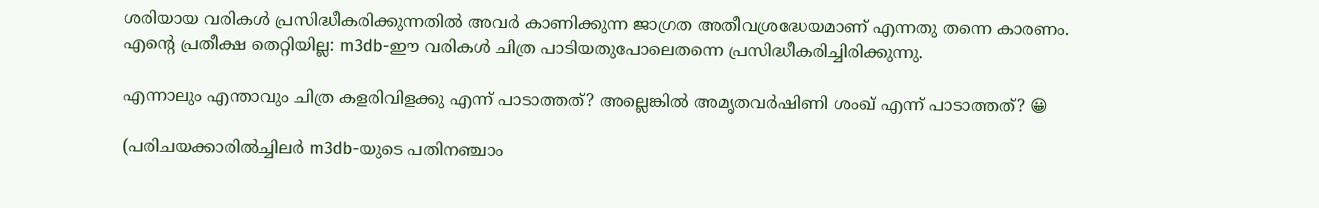ശരിയായ വരികൾ പ്രസിദ്ധീകരിക്കുന്നതിൽ അവർ കാണിക്കുന്ന ജാഗ്രത അതീവശ്രദ്ധേയമാണ് എന്നതു തന്നെ കാരണം. എന്റെ പ്രതീക്ഷ തെറ്റിയില്ല: m3db-ഈ വരികൾ ചിത്ര പാടിയതുപോലെതന്നെ പ്രസിദ്ധീകരിച്ചിരിക്കുന്നു.

എന്നാലും എന്താവും ചിത്ര കളരിവിളക്കു എന്ന് പാടാത്തത്? അല്ലെങ്കിൽ അമൃതവർഷിണി ശംഖ് എന്ന് പാടാത്തത്? 😀

(പരിചയക്കാരിൽച്ചിലർ m3db-യുടെ പതിനഞ്ചാം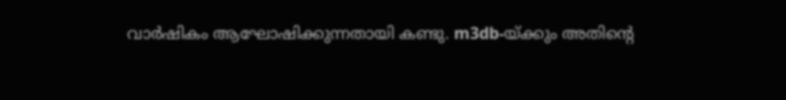വാർഷികം ആഘോഷിക്കുന്നതായി കണ്ടു. m3db-യ്ക്കും അതിന്റെ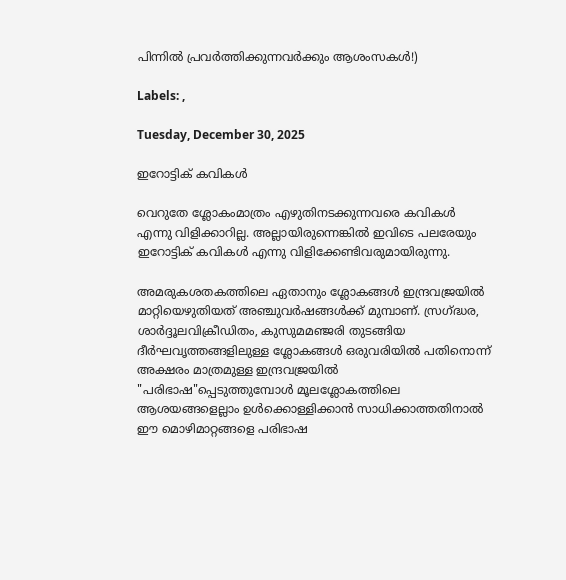പിന്നിൽ പ്രവർത്തിക്കുന്നവർക്കും ആശംസകൾ!)

Labels: ,

Tuesday, December 30, 2025

ഇറോട്ടിക് കവികൾ

വെറുതേ ശ്ലോകംമാത്രം എഴുതിനടക്കുന്നവരെ കവികൾ എന്നു വിളിക്കാറില്ല. അല്ലായിരുന്നെങ്കിൽ ഇവിടെ പലരേയും ഇറോട്ടിക് കവികൾ എന്നു വിളിക്കേണ്ടിവരുമായിരുന്നു.

അമരുകശതകത്തിലെ ഏതാനും ശ്ലോകങ്ങൾ ഇന്ദ്രവജ്രയിൽ മാറ്റിയെഴുതിയത് അഞ്ചുവർഷങ്ങൾക്ക് മുമ്പാണ്. സ്രഗ്ദ്ധര, ശാർദ്ദൂലവിക്രീഡിതം, കുസുമമഞ്ജരി തുടങ്ങിയ ദീർഘവൃത്തങ്ങളിലുള്ള ശ്ലോകങ്ങൾ ഒരുവരിയിൽ പതിനൊന്ന് അക്ഷരം മാത്രമുള്ള ഇന്ദ്രവജ്രയിൽ "പരിഭാഷ"പ്പെടുത്തുമ്പോൾ മൂലശ്ലോകത്തിലെ ആശയങ്ങളെല്ലാം ഉൾക്കൊള്ളിക്കാൻ സാധിക്കാത്തതിനാൽ ഈ മൊഴിമാറ്റങ്ങളെ പരിഭാഷ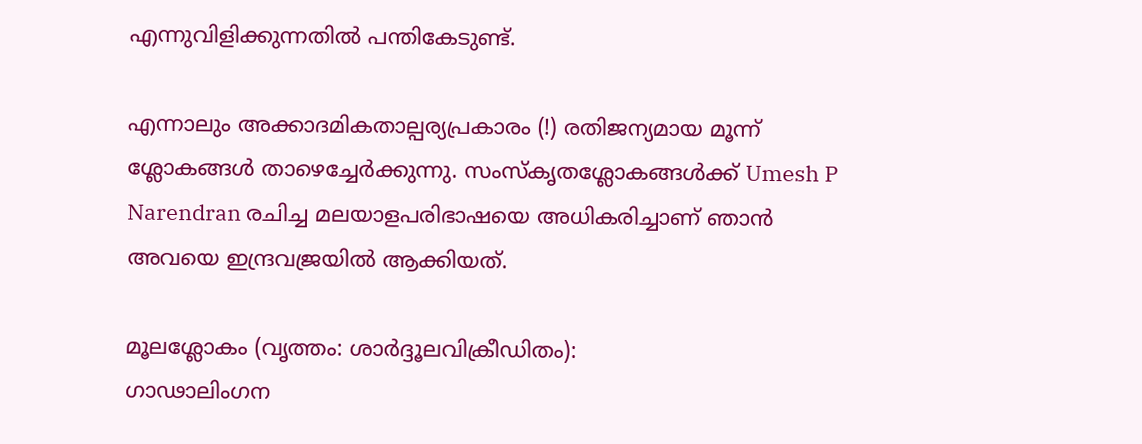എന്നുവിളിക്കുന്നതിൽ പന്തികേടുണ്ട്.

എന്നാലും അക്കാദമികതാല്പര്യപ്രകാരം (!) രതിജന്യമായ മൂന്ന് ശ്ലോകങ്ങൾ താഴെച്ചേർക്കുന്നു. സംസ്കൃതശ്ലോകങ്ങൾക്ക് Umesh P Narendran രചിച്ച മലയാളപരിഭാഷയെ അധികരിച്ചാണ് ഞാൻ അവയെ ഇന്ദ്രവജ്രയിൽ ആക്കിയത്.

മൂലശ്ലോകം (വൃത്തം: ശാർദ്ദൂലവിക്രീഡിതം):
ഗാഢാലിംഗന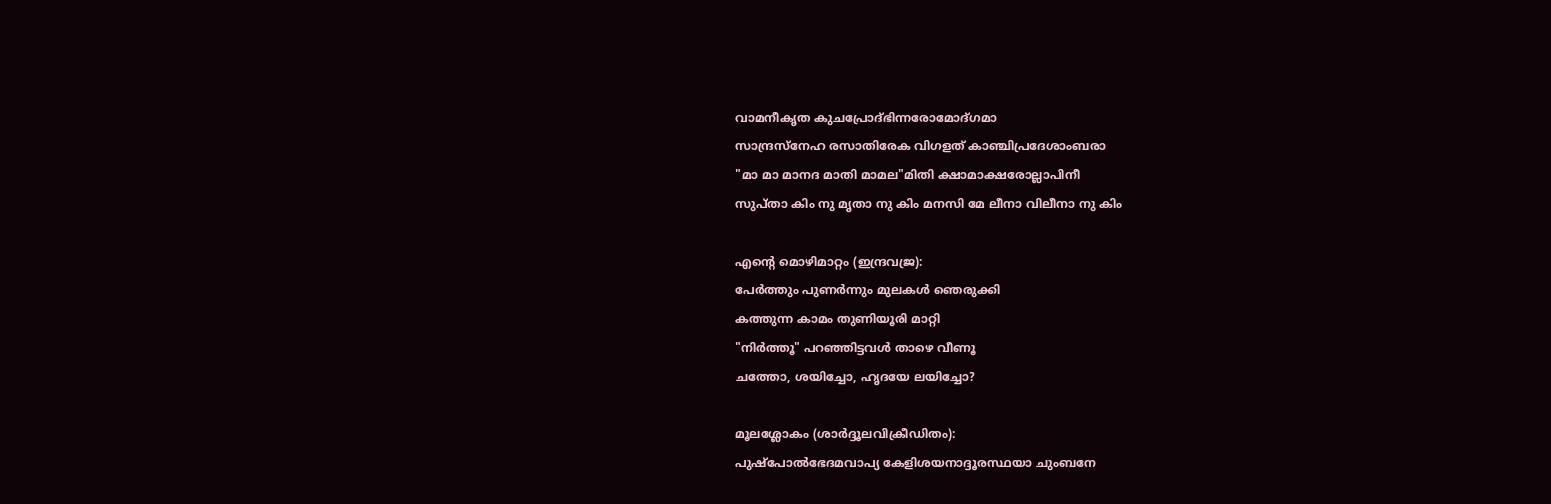വാമനീകൃത കുചപ്രോദ്ഭിന്നരോമോദ്ഗമാ
സാന്ദ്രസ്നേഹ രസാതിരേക വിഗളത് കാഞ്ചിപ്രദേശാംബരാ
"മാ മാ മാനദ മാതി മാമല"മിതി ക്ഷാമാക്ഷരോല്ലാപിനീ
സുപ്താ കിം നു മൃതാ നു കിം മനസി മേ ലീനാ വിലീനാ നു കിം

എന്റെ മൊഴിമാറ്റം (ഇന്ദ്രവജ്ര):
പേർത്തും പുണർന്നും മുലകൾ ഞെരുക്കി
കത്തുന്ന കാമം തുണിയൂരി മാറ്റി
"നിർത്തൂ" പറഞ്ഞിട്ടവൾ താഴെ വീണൂ
ചത്തോ, ശയിച്ചോ, ഹൃദയേ ലയിച്ചോ?

മൂലശ്ലോകം (ശാർദ്ദൂലവിക്രീഡിതം):
പുഷ്പോൽഭേദമവാപ്യ കേളിശയനാദ്ദൂരസ്ഥയാ ചുംബനേ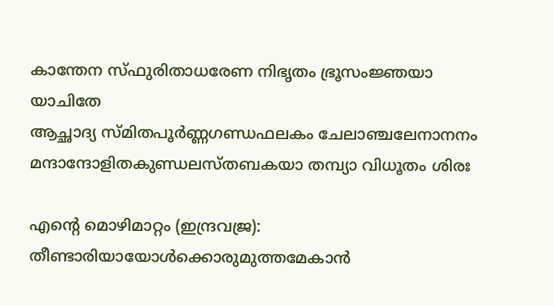കാന്തേന സ്ഫുരിതാധരേണ നിഭൃതം ഭ്രൂസംജ്ഞയാ യാചിതേ
ആച്ഛാദ്യ സ്മിതപൂർണ്ണഗണ്ഡഫലകം ചേലാഞ്ചലേനാനനം
മന്ദാന്ദോളിതകുണ്ഡലസ്തബകയാ തമ്പ്യാ വിധൂതം ശിരഃ

എന്റെ മൊഴിമാറ്റം (ഇന്ദ്രവജ്ര):
തീണ്ടാരിയായോൾക്കൊരുമുത്തമേകാൻ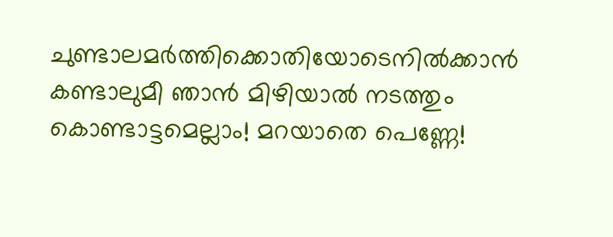ചുണ്ടാലമർത്തിക്കൊതിയോടെനിൽക്കാൻ
കണ്ടാലുമീ ഞാൻ മിഴിയാൽ നടത്തും
കൊണ്ടാട്ടമെല്ലാം! മറയാതെ പെണ്ണേ!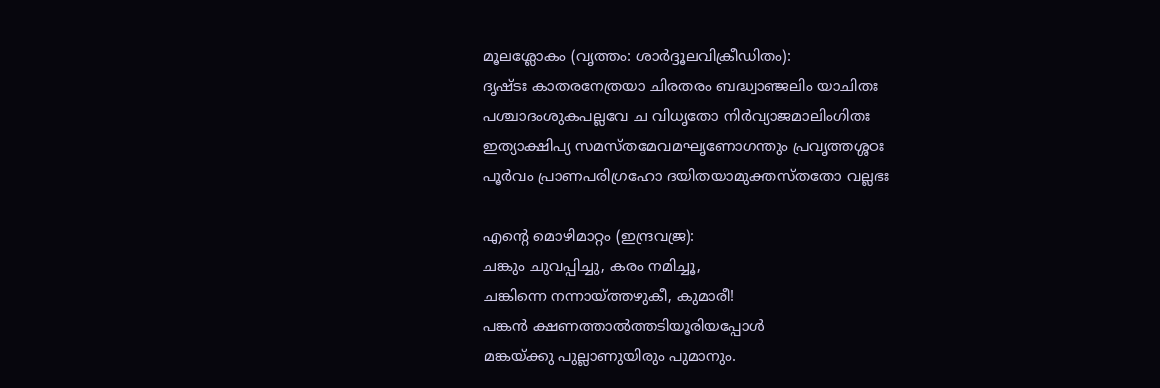മൂലശ്ലോകം (വൃത്തം: ശാർദ്ദൂലവിക്രീഡിതം):
ദൃഷ്ടഃ കാതരനേത്രയാ ചിരതരം ബദ്ധ്വാഞ്ജലിം യാചിതഃ
പശ്ചാദംശുകപല്ലവേ ച വിധൃതോ നിർവ്യാജമാലിംഗിതഃ
ഇത്യാക്ഷിപ്യ സമസ്തമേവമഘൃണോഗന്തും പ്രവൃത്തശ്ശഠഃ
പൂർവം പ്രാണപരിഗ്രഹോ ദയിതയാമുക്തസ്തതോ വല്ലഭഃ

എന്റെ മൊഴിമാറ്റം (ഇന്ദ്രവജ്ര):
ചങ്കും ചുവപ്പിച്ചു, കരം നമിച്ചൂ,
ചങ്കിന്നെ നന്നായ്ത്തഴുകീ, കുമാരീ!
പങ്കൻ ക്ഷണത്താൽത്തടിയൂരിയപ്പോൾ
മങ്കയ്ക്കു പുല്ലാണുയിരും പുമാനും.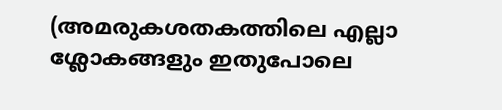(അമരുകശതകത്തിലെ എല്ലാ ശ്ലോകങ്ങളും ഇതുപോലെ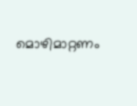മൊഴിമാറ്റണം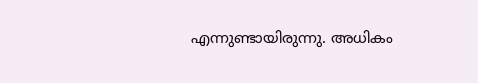എന്നുണ്ടായിരുന്നു. അധികം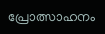പ്രോത്സാഹനം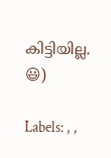കിട്ടിയില്ല. 😃)

Labels: , ,